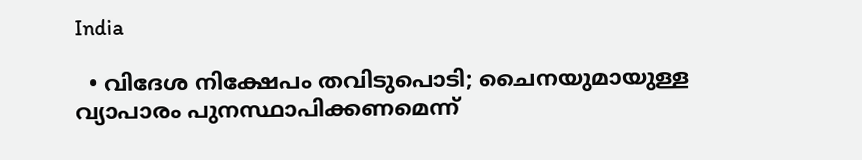India

  • വിദേശ നിക്ഷേപം തവിടുപൊടി; ചൈനയുമായുള്ള വ്യാപാരം പുനസ്ഥാപിക്കണമെന്ന്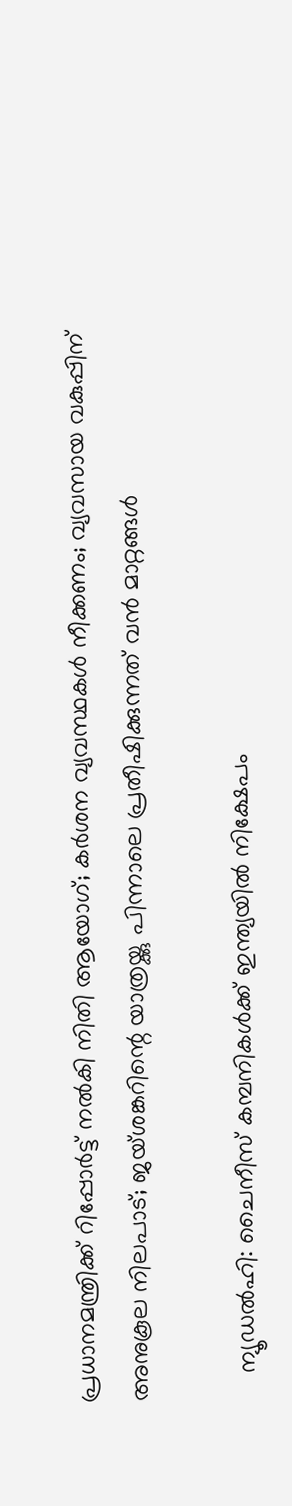പ്രധാനമന്ത്രിക്ക് റിപ്പോര്‍ട്ട് നല്‍കി നിതി ആയോഗ്; കര്‍ശന വ്യവസ്ഥകള്‍ നീക്കണം; വ്യവസായ വകുപ്പിന് അനുകൂല നിലപാട്; ജയ്ശങ്കറിന്റെ യാത്രയ്ക്കു പിന്നാലെ പ്രതീഷിക്കുന്നത് വന്‍ മാറ്റങ്ങള്‍

    ന്യൂഡല്‍ഹി: ചൈനീസ് കമ്പനികള്‍ക്ക് ഇന്ത്യയില്‍ നിക്ഷേപം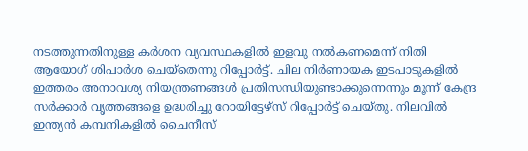നടത്തുന്നതിനുള്ള കര്‍ശന വ്യവസ്ഥകളില്‍ ഇളവു നല്‍കണമെന്ന് നിതി ആയോഗ് ശിപാര്‍ശ ചെയ്‌തെന്നു റിപ്പോര്‍ട്ട്. ചില നിര്‍ണായക ഇടപാടുകളില്‍ ഇത്തരം അനാവശ്യ നിയന്ത്രണങ്ങള്‍ പ്രതിസന്ധിയുണ്ടാക്കുന്നെന്നും മൂന്ന് കേന്ദ്ര സര്‍ക്കാര്‍ വൃത്തങ്ങളെ ഉദ്ധരിച്ചു റോയിട്ടേഴ്‌സ് റിപ്പോര്‍ട്ട് ചെയ്തു. നിലവില്‍ ഇന്ത്യന്‍ കമ്പനികളില്‍ ചൈനീസ്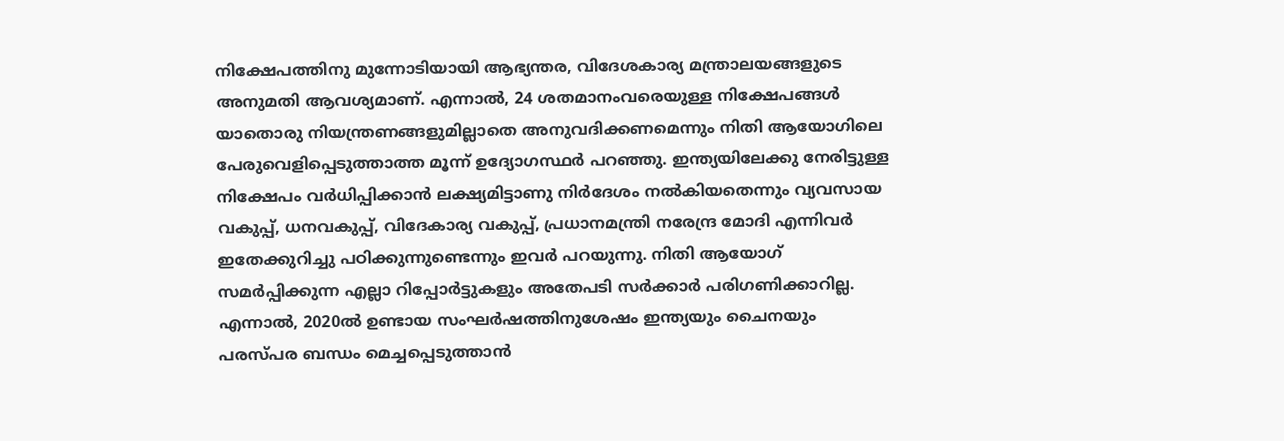നിക്ഷേപത്തിനു മുന്നോടിയായി ആഭ്യന്തര, വിദേശകാര്യ മന്ത്രാലയങ്ങളുടെ അനുമതി ആവശ്യമാണ്. എന്നാല്‍, 24 ശതമാനംവരെയുള്ള നിക്ഷേപങ്ങള്‍ യാതൊരു നിയന്ത്രണങ്ങളുമില്ലാതെ അനുവദിക്കണമെന്നും നിതി ആയോഗിലെ പേരുവെളിപ്പെടുത്താത്ത മൂന്ന് ഉദ്യോഗസ്ഥര്‍ പറഞ്ഞു. ഇന്ത്യയിലേക്കു നേരിട്ടുള്ള നിക്ഷേപം വര്‍ധിപ്പിക്കാന്‍ ലക്ഷ്യമിട്ടാണു നിര്‍ദേശം നല്‍കിയതെന്നും വ്യവസായ വകുപ്പ്, ധനവകുപ്പ്, വിദേകാര്യ വകുപ്പ്, പ്രധാനമന്ത്രി നരേന്ദ്ര മോദി എന്നിവര്‍ ഇതേക്കുറിച്ചു പഠിക്കുന്നുണ്ടെന്നും ഇവര്‍ പറയുന്നു. നിതി ആയോഗ് സമര്‍പ്പിക്കുന്ന എല്ലാ റിപ്പോര്‍ട്ടുകളും അതേപടി സര്‍ക്കാര്‍ പരിഗണിക്കാറില്ല. എന്നാല്‍, 2020ല്‍ ഉണ്ടായ സംഘര്‍ഷത്തിനുശേഷം ഇന്ത്യയും ചൈനയും പരസ്പര ബന്ധം മെച്ചപ്പെടുത്താന്‍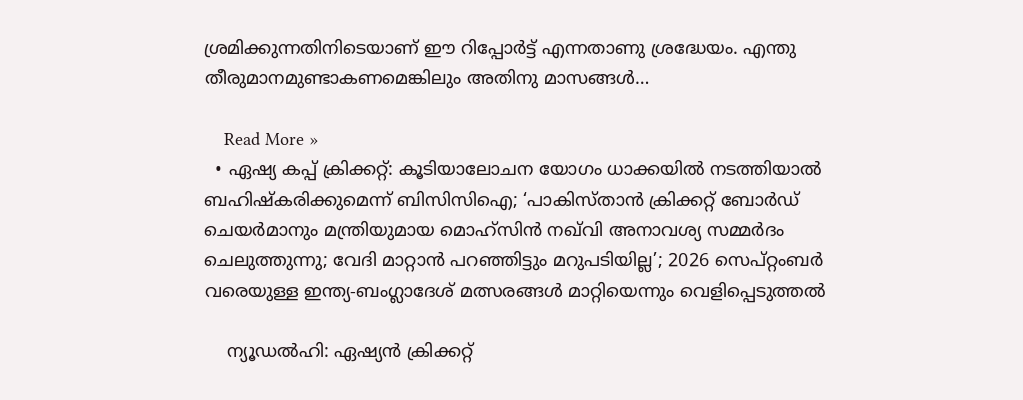ശ്രമിക്കുന്നതിനിടെയാണ് ഈ റിപ്പോര്‍ട്ട് എന്നതാണു ശ്രദ്ധേയം. എന്തു തീരുമാനമുണ്ടാകണമെങ്കിലും അതിനു മാസങ്ങള്‍…

    Read More »
  • ഏഷ്യ കപ്പ് ക്രിക്കറ്റ്: കൂടിയാലോചന യോഗം ധാക്കയില്‍ നടത്തിയാല്‍ ബഹിഷ്‌കരിക്കുമെന്ന് ബിസിസിഐ; ‘പാകിസ്താന്‍ ക്രിക്കറ്റ് ബോര്‍ഡ് ചെയര്‍മാനും മന്ത്രിയുമായ മൊഹ്‌സിന്‍ നഖ്‌വി അനാവശ്യ സമ്മര്‍ദം ചെലുത്തുന്നു; വേദി മാറ്റാന്‍ പറഞ്ഞിട്ടും മറുപടിയില്ല’; 2026 സെപ്റ്റംബര്‍ വരെയുള്ള ഇന്ത്യ-ബംഗ്ലാദേശ് മത്സരങ്ങള്‍ മാറ്റിയെന്നും വെളിപ്പെടുത്തല്‍

    ന്യൂഡല്‍ഹി: ഏഷ്യന്‍ ക്രിക്കറ്റ്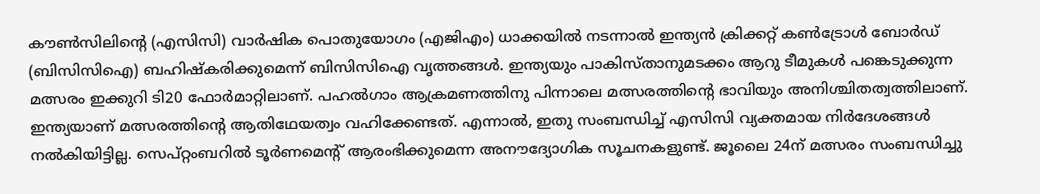കൗണ്‍സിലിന്റെ (എസിസി) വാര്‍ഷിക പൊതുയോഗം (എജിഎം) ധാക്കയില്‍ നടന്നാല്‍ ഇന്ത്യന്‍ ക്രിക്കറ്റ് കണ്‍ട്രോള്‍ ബോര്‍ഡ് (ബിസിസിഐ) ബഹിഷ്‌കരിക്കുമെന്ന് ബിസിസിഐ വൃത്തങ്ങള്‍. ഇന്ത്യയും പാകിസ്താനുമടക്കം ആറു ടീമുകള്‍ പങ്കെടുക്കുന്ന മത്സരം ഇക്കുറി ടി20 ഫോര്‍മാറ്റിലാണ്. പഹല്‍ഗാം ആക്രമണത്തിനു പിന്നാലെ മത്സരത്തിന്റെ ഭാവിയും അനിശ്ചിതത്വത്തിലാണ്. ഇന്ത്യയാണ് മത്സരത്തിന്റെ ആതിഥേയത്വം വഹിക്കേണ്ടത്. എന്നാല്‍, ഇതു സംബന്ധിച്ച് എസിസി വ്യക്തമായ നിര്‍ദേശങ്ങള്‍ നല്‍കിയിട്ടില്ല. സെപ്റ്റംബറില്‍ ടൂര്‍ണമെന്റ് ആരംഭിക്കുമെന്ന അനൗദ്യോഗിക സൂചനകളുണ്ട്. ജൂലൈ 24ന് മത്സരം സംബന്ധിച്ചു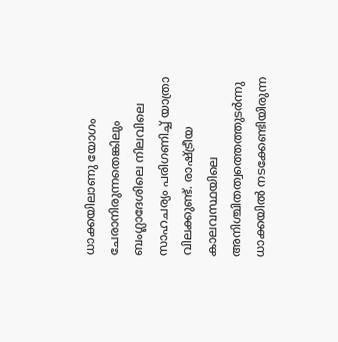ധാക്കയിലാണു യോഗം ചേരാനിരുന്നതെങ്കിലും ബംഗ്ലാദേശിലെ നിലവിലെ സാഹചര്യം പരിഗണിച്ച് യാത്രാ വിലക്കുണ്ട്. രാഷ്ട്രീയ കാലവസ്ഥയിലെ അനിശ്ചിതത്വത്തെത്തുടര്‍ന്നു ധാക്കയില്‍ നടക്കേണ്ടിയിരുന്ന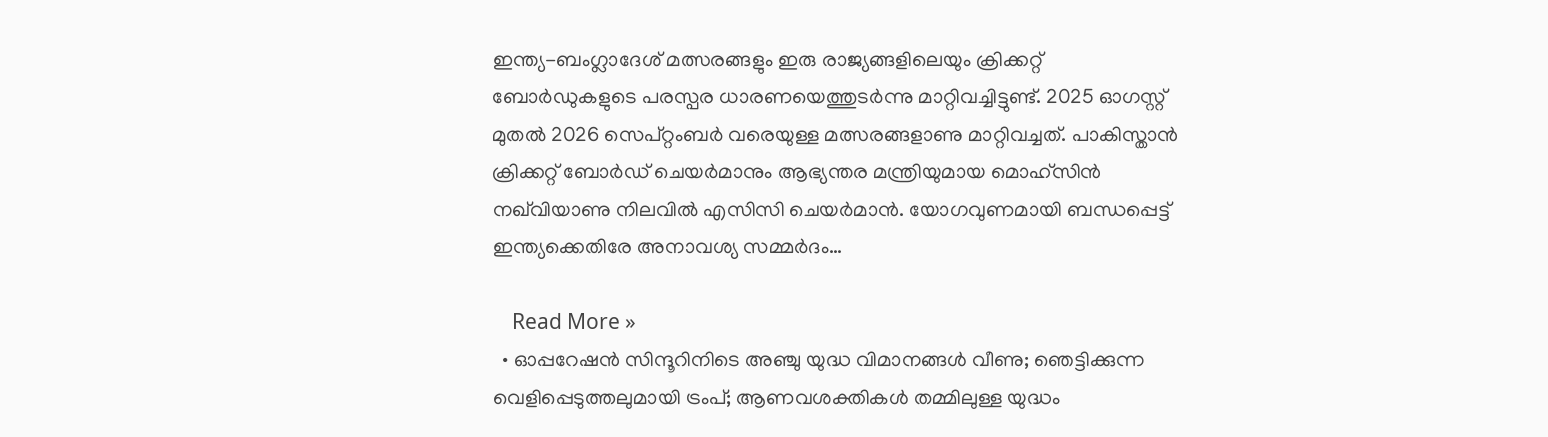ഇന്ത്യ-ബംഗ്ലാദേശ് മത്സരങ്ങളും ഇരു രാജ്യങ്ങളിലെയും ക്രിക്കറ്റ് ബോര്‍ഡുകളുടെ പരസ്പര ധാരണയെത്തുടര്‍ന്നു മാറ്റിവച്ചിട്ടുണ്ട്. 2025 ഓഗസ്റ്റ് മുതല്‍ 2026 സെപ്റ്റംബര്‍ വരെയുള്ള മത്സരങ്ങളാണു മാറ്റിവച്ചത്. പാകിസ്താന്‍ ക്രിക്കറ്റ് ബോര്‍ഡ് ചെയര്‍മാനും ആഭ്യന്തര മന്ത്രിയുമായ മൊഹ്‌സിന്‍ നഖ്‌വിയാണു നിലവില്‍ എസിസി ചെയര്‍മാന്‍. യോഗവുണമായി ബന്ധപ്പെട്ട് ഇന്ത്യക്കെതിരേ അനാവശ്യ സമ്മര്‍ദം…

    Read More »
  • ഓപ്പറേഷന്‍ സിന്ദൂറിനിടെ അഞ്ചു യുദ്ധ വിമാനങ്ങള്‍ വീണു; ഞെട്ടിക്കുന്ന വെളിപ്പെടുത്തലുമായി ട്രംപ്; ആണവശക്തികള്‍ തമ്മിലുള്ള യുദ്ധം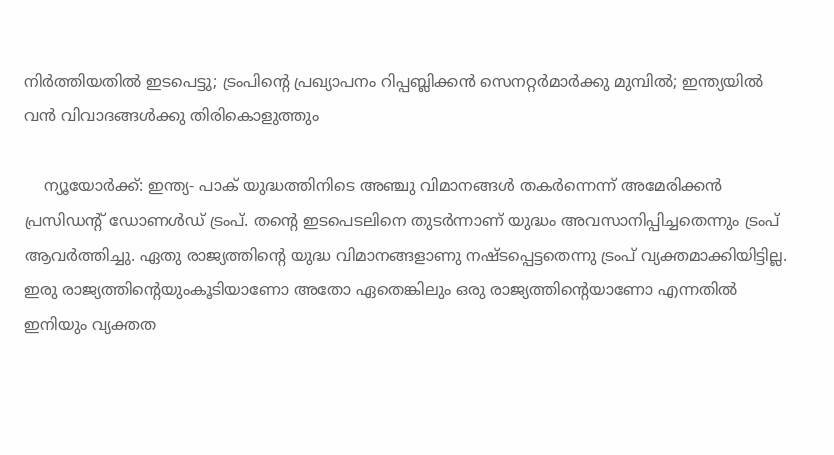നിര്‍ത്തിയതില്‍ ഇടപെട്ടു; ട്രംപിന്റെ പ്രഖ്യാപനം റിപ്പബ്ലിക്കന്‍ സെനറ്റര്‍മാര്‍ക്കു മുമ്പില്‍; ഇന്ത്യയില്‍ വന്‍ വിവാദങ്ങള്‍ക്കു തിരികൊളുത്തും

    ന്യൂയോര്‍ക്ക്: ഇന്ത്യ- പാക് യുദ്ധത്തിനിടെ അഞ്ചു വിമാനങ്ങള്‍ തകര്‍ന്നെന്ന് അമേരിക്കന്‍ പ്രസിഡന്റ് ഡോണള്‍ഡ് ട്രംപ്. തന്റെ ഇടപെടലിനെ തുടര്‍ന്നാണ് യുദ്ധം അവസാനിപ്പിച്ചതെന്നും ട്രംപ് ആവര്‍ത്തിച്ചു. ഏതു രാജ്യത്തിന്റെ യുദ്ധ വിമാനങ്ങളാണു നഷ്ടപ്പെട്ടതെന്നു ട്രംപ് വ്യക്തമാക്കിയിട്ടില്ല. ഇരു രാജ്യത്തിന്റെയുംകൂടിയാണോ അതോ ഏതെങ്കിലും ഒരു രാജ്യത്തിന്റെയാണോ എന്നതില്‍ ഇനിയും വ്യക്തത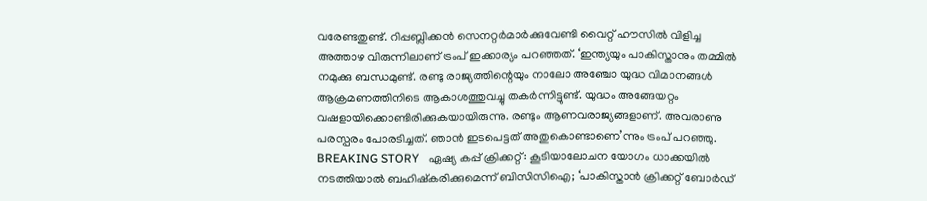വരേണ്ടതുണ്ട്. റിപ്പബ്ലിക്കന്‍ സെനറ്റര്‍മാര്‍ക്കുവേണ്ടി വൈറ്റ് ഹൗസില്‍ വിളിച്ച അത്താഴ വിരുന്നിലാണ് ട്രംപ് ഇക്കാര്യം പറഞ്ഞത്. ‘ഇന്ത്യയും പാകിസ്താനും തമ്മില്‍ നമുക്കു ബന്ധമുണ്ട്. രണ്ടു രാജ്യത്തിന്റെയും നാലോ അഞ്ചോ യുദ്ധ വിമാനങ്ങള്‍ ആക്രമണത്തിനിടെ ആകാശത്തുവച്ചു തകര്‍ന്നിട്ടുണ്ട്. യുദ്ധം അങ്ങേയറ്റം വഷളായിക്കൊണ്ടിരിക്കുകയായിരുന്നു. രണ്ടും ആണവരാജ്യങ്ങളാണ്. അവരാണു പരസ്പരം പോരടിച്ചത്. ഞാന്‍ ഇടപെട്ടത് അതുകൊണ്ടാണെ’ന്നും ട്രംപ് പറഞ്ഞു. BREAKING STORY   ഏഷ്യ കപ്പ് ക്രിക്കറ്റ്: കൂടിയാലോചന യോഗം ധാക്കയില്‍ നടത്തിയാല്‍ ബഹിഷ്‌കരിക്കുമെന്ന് ബിസിസിഐ; ‘പാകിസ്താന്‍ ക്രിക്കറ്റ് ബോര്‍ഡ്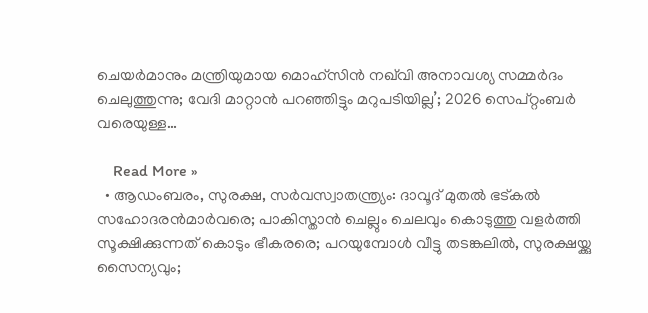ചെയര്‍മാനും മന്ത്രിയുമായ മൊഹ്‌സിന്‍ നഖ്‌വി അനാവശ്യ സമ്മര്‍ദം ചെലുത്തുന്നു; വേദി മാറ്റാന്‍ പറഞ്ഞിട്ടും മറുപടിയില്ല’; 2026 സെപ്റ്റംബര്‍ വരെയുള്ള…

    Read More »
  • ആഡംബരം, സുരക്ഷ, സര്‍വസ്വാതന്ത്ര്യം: ദാവൂദ് മുതല്‍ ഭട്കല്‍ സഹോദരന്‍മാര്‍വരെ; പാകിസ്താന്‍ ചെല്ലും ചെലവും കൊടുത്തു വളര്‍ത്തി സൂക്ഷിക്കുന്നത് കൊടും ഭീകരരെ; പറയുമ്പോള്‍ വീട്ടു തടങ്കലില്‍, സുരക്ഷയ്ക്കു സൈന്യവും;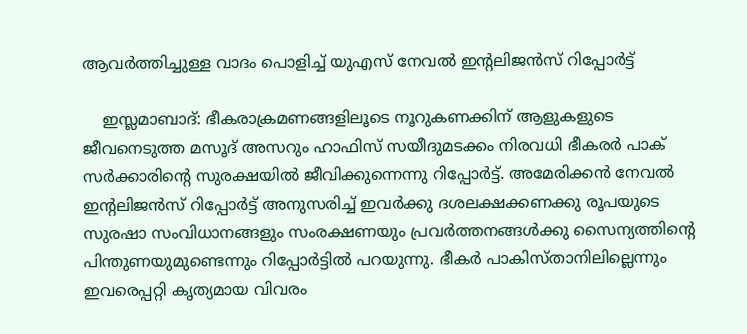ആവര്‍ത്തിച്ചുള്ള വാദം പൊളിച്ച് യുഎസ് നേവല്‍ ഇന്റലിജന്‍സ് റിപ്പോര്‍ട്ട്

    ഇസ്ലമാബാദ്: ഭീകരാക്രമണങ്ങളിലൂടെ നൂറുകണക്കിന് ആളുകളുടെ ജീവനെടുത്ത മസൂദ് അസറും ഹാഫിസ് സയീദുമടക്കം നിരവധി ഭീകരര്‍ പാക് സര്‍ക്കാരിന്റെ സുരക്ഷയില്‍ ജീവിക്കുന്നെന്നു റിപ്പോര്‍ട്ട്. അമേരിക്കന്‍ നേവല്‍ ഇന്റലിജന്‍സ് റിപ്പോര്‍ട്ട് അനുസരിച്ച് ഇവര്‍ക്കു ദശലക്ഷക്കണക്കു രൂപയുടെ സുരഷാ സംവിധാനങ്ങളും സംരക്ഷണയും പ്രവര്‍ത്തനങ്ങള്‍ക്കു സൈന്യത്തിന്റെ പിന്തുണയുമുണ്ടെന്നും റിപ്പോര്‍ട്ടില്‍ പറയുന്നു. ഭീകര്‍ പാകിസ്താനിലില്ലെന്നും ഇവരെപ്പറ്റി കൃത്യമായ വിവരം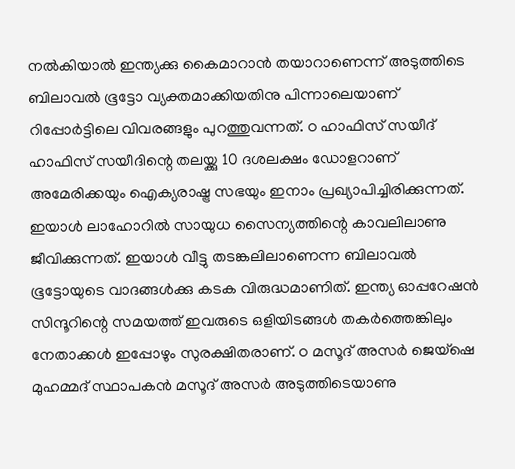നല്‍കിയാല്‍ ഇന്ത്യക്കു കൈമാറാന്‍ തയാറാണെന്ന് അടുത്തിടെ ബിലാവല്‍ ഭൂട്ടോ വ്യക്തമാക്കിയതിനു പിന്നാലെയാണ് റിപ്പോര്‍ട്ടിലെ വിവരങ്ങളും പുറത്തുവന്നത്. ഠ ഹാഫിസ് സയീദ് ഹാഫിസ് സയീദിന്റെ തലയ്ക്കു 10 ദശലക്ഷം ഡോളറാണ് അമേരിക്കയും ഐക്യരാഷ്ട്ര സഭയും ഇനാം പ്രഖ്യാപിച്ചിരിക്കുന്നത്. ഇയാള്‍ ലാഹോറില്‍ സായുധ സൈന്യത്തിന്റെ കാവലിലാണു ജീവിക്കുന്നത്. ഇയാള്‍ വീട്ടു തടങ്കലിലാണെന്ന ബിലാവല്‍ ഭൂട്ടോയുടെ വാദങ്ങള്‍ക്കു കടക വിരുദ്ധമാണിത്. ഇന്ത്യ ഓപ്പറേഷന്‍ സിന്ദൂറിന്റെ സമയത്ത് ഇവരുടെ ഒളിയിടങ്ങള്‍ തകര്‍ത്തെങ്കിലും നേതാക്കള്‍ ഇപ്പോഴും സുരക്ഷിതരാണ്. ഠ മസൂദ് അസര്‍ ജെയ്‌ഷെ മുഹമ്മദ് സ്ഥാപകന്‍ മസൂദ് അസര്‍ അടുത്തിടെയാണു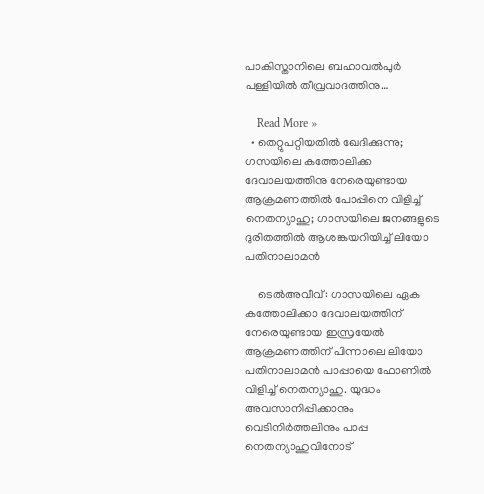പാകിസ്താനിലെ ബഹാവല്‍പുര്‍ പള്ളിയില്‍ തീവ്രവാദത്തിനു…

    Read More »
  • തെറ്റുപറ്റിയതില്‍ ഖേദിക്കുന്നു; ഗസയിലെ കത്തോലിക്ക ദേവാലയത്തിനു നേരെയുണ്ടായ ആക്രമണത്തില്‍ പോപ്പിനെ വിളിച്ച് നെതന്യാഹു; ഗാസയിലെ ജനങ്ങളുടെ ദുരിതത്തില്‍ ആശങ്കയറിയിച്ച് ലിയോ പതിനാലാമന്‍

    ടെല്‍അവീവ്: ഗാസയിലെ ഏക കത്തോലിക്കാ ദേവാലയത്തിന് നേരെയുണ്ടായ ഇസ്രയേല്‍ ആക്രമണത്തിന് പിന്നാലെ ലിയോ പതിനാലാമന്‍ പാപ്പായെ ഫോണില്‍ വിളിച്ച് നെതന്യാഹു. യുദ്ധം അവസാനിപ്പിക്കാനും വെടിനിര്‍ത്തലിനും പാപ്പ നെതന്യാഹുവിനോട്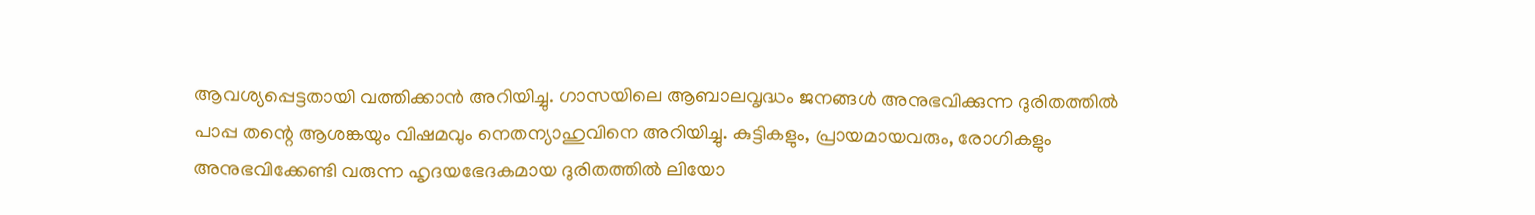ആവശ്യപ്പെട്ടതായി വത്തിക്കാന്‍ അറിയിച്ചു. ഗാസയിലെ ആബാലവൃദ്ധം ജനങ്ങള്‍ അനുഭവിക്കുന്ന ദുരിതത്തില്‍ പാപ്പ തന്റെ ആശങ്കയും വിഷമവും നെതന്യാഹുവിനെ അറിയിച്ചു. കുട്ടികളും, പ്രായമായവരും, രോഗികളും അനുഭവിക്കേണ്ടി വരുന്ന ഹൃദയഭേദകമായ ദുരിതത്തില്‍ ലിയോ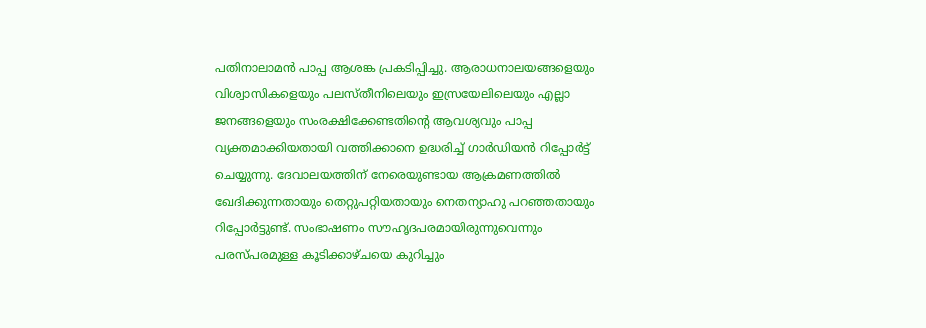പതിനാലാമന്‍ പാപ്പ ആശങ്ക പ്രകടിപ്പിച്ചു. ആരാധനാലയങ്ങളെയും വിശ്വാസികളെയും പലസ്തീനിലെയും ഇസ്രയേലിലെയും എല്ലാ ജനങ്ങളെയും സംരക്ഷിക്കേണ്ടതിന്റെ ആവശ്യവും പാപ്പ വ്യക്തമാക്കിയതായി വത്തിക്കാനെ ഉദ്ധരിച്ച് ഗാര്‍ഡിയന്‍ റിപ്പോര്‍ട്ട് ചെയ്യുന്നു. ദേവാലയത്തിന് നേരെയുണ്ടായ ആക്രമണത്തില്‍ ഖേദിക്കുന്നതായും തെറ്റുപറ്റിയതായും നെതന്യാഹു പറഞ്ഞതായും റിപ്പോര്‍ട്ടുണ്ട്. സംഭാഷണം സൗഹൃദപരമായിരുന്നുവെന്നും പരസ്പരമുള്ള കൂടിക്കാഴ്ചയെ കുറിച്ചും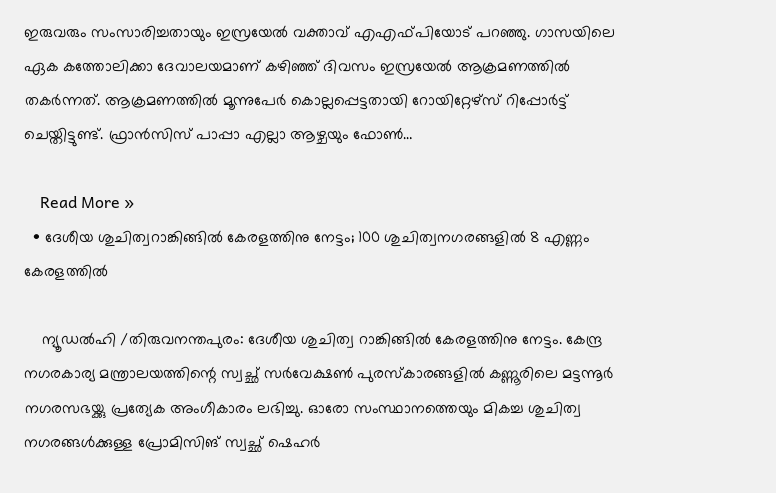ഇരുവരും സംസാരിച്ചതായും ഇസ്രയേല്‍ വക്താവ് എഎഫ്പിയോട് പറഞ്ഞു. ഗാസയിലെ ഏക കത്തോലിക്കാ ദേവാലയമാണ് കഴിഞ്ഞ് ദിവസം ഇസ്രയേല്‍ ആക്രമണത്തില്‍ തകര്‍ന്നത്. ആക്രമണത്തില്‍ മൂന്നുപേര്‍ കൊല്ലപ്പെട്ടതായി റോയിറ്റേഴ്‌സ് റിപ്പോര്‍ട്ട് ചെയ്തിട്ടുണ്ട്. ഫ്രാന്‍സിസ് പാപ്പാ എല്ലാ ആഴ്ചയും ഫോണ്‍…

    Read More »
  • ദേശീയ ശുചിത്വറാങ്കിങ്ങിൽ കേരളത്തിനു നേട്ടം; 100 ശുചിത്വനഗരങ്ങളിൽ 8 എണ്ണം കേരളത്തിൽ

    ന്യൂഡൽഹി /തിരുവനന്തപുരം: ദേശീയ ശുചിത്വ റാങ്കിങ്ങിൽ കേരളത്തിനു നേട്ടം. കേന്ദ്ര നഗരകാര്യ മന്ത്രാലയത്തിന്റെ സ്വച്ഛ് സർവേക്ഷൺ പുരസ്കാരങ്ങളിൽ കണ്ണൂരിലെ മട്ടന്നൂർ നഗരസഭയ്ക്കു പ്രത്യേക അംഗീകാരം ലഭിച്ചു. ഓരോ സംസ്ഥാനത്തെയും മികച്ച ശുചിത്വ നഗരങ്ങൾക്കുള്ള പ്രോമിസിങ് സ്വച്ഛ് ഷെഹർ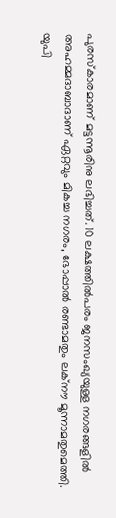പുരസ്കാരമാണ് മട്ടന്നൂരിനു ലഭിച്ചത്. 10 ലക്ഷത്തിൽപരം ജനസംഖ്യയുള്ള നഗരങ്ങളിൽ അഹമ്മദാബാദാണ് ഏറ്റവും മികച്ച നഗരം, ഭോപ്പാൽ രണ്ടാമതും ലക്നൗ മൂന്നാമതുമെത്തി. യുപി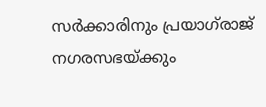സർക്കാരിനും പ്രയാഗ്‌രാജ് നഗരസഭയ്ക്കും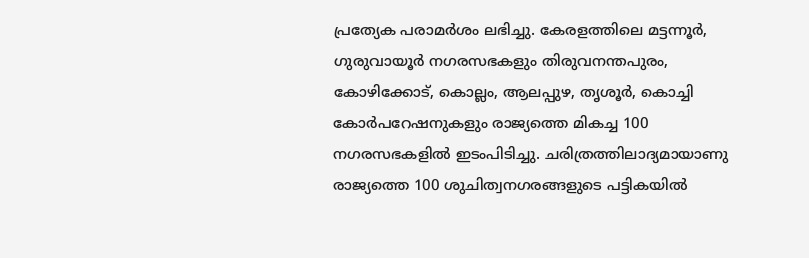പ്രത്യേക പരാമർശം ലഭിച്ചു. കേരളത്തിലെ മട്ടന്നൂർ, ഗുരുവായൂർ നഗരസഭകളും തിരുവനന്തപുരം, കോഴിക്കോട്, കൊല്ലം, ആലപ്പുഴ, തൃശൂർ, കൊച്ചി കോർപറേഷനുകളും രാജ്യത്തെ മികച്ച 100 നഗരസഭകളിൽ ഇടംപിടിച്ചു. ചരിത്രത്തിലാദ്യമായാണു രാജ്യത്തെ 100 ശുചിത്വനഗരങ്ങളുടെ പട്ടികയിൽ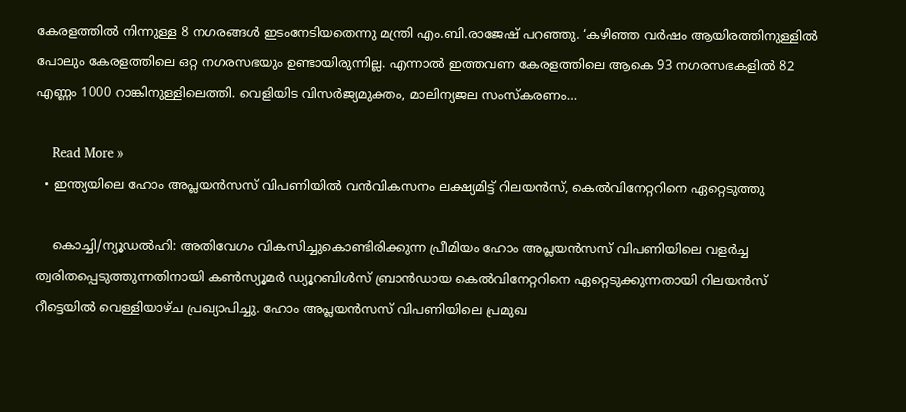കേരളത്തിൽ നിന്നുള്ള 8 നഗരങ്ങൾ ഇടംനേടിയതെന്നു മന്ത്രി എം.ബി.രാജേഷ് പറഞ്ഞു. ‘കഴിഞ്ഞ വർഷം ആയിരത്തിനുള്ളിൽ പോലും കേരളത്തിലെ ഒറ്റ നഗരസഭയും ഉണ്ടായിരുന്നില്ല. എന്നാൽ ഇത്തവണ കേരളത്തിലെ ആകെ 93 നഗരസഭകളിൽ 82 എണ്ണം 1000 റാങ്കിനുള്ളിലെത്തി. വെളിയിട വിസർജ്യമുക്തം, മാലിന്യജല സംസ്കരണം…

    Read More »
  • ഇന്ത്യയിലെ ഹോം അപ്ലയന്‍സസ് വിപണിയില്‍ വന്‍വികസനം ലക്ഷ്യമിട്ട് റിലയന്‍സ്, കെല്‍വിനേറ്ററിനെ ഏറ്റെടുത്തു

    കൊച്ചി/ന്യൂഡല്‍ഹി: അതിവേഗം വികസിച്ചുകൊണ്ടിരിക്കുന്ന പ്രീമിയം ഹോം അപ്ലയന്‍സസ് വിപണിയിലെ വളര്‍ച്ച ത്വരിതപ്പെടുത്തുന്നതിനായി കണ്‍സ്യൂമര്‍ ഡ്യൂറബിള്‍സ് ബ്രാന്‍ഡായ കെല്‍വിനേറ്ററിനെ ഏറ്റെടുക്കുന്നതായി റിലയന്‍സ് റീട്ടെയില്‍ വെള്ളിയാഴ്ച പ്രഖ്യാപിച്ചു. ഹോം അപ്ലയന്‍സസ് വിപണിയിലെ പ്രമുഖ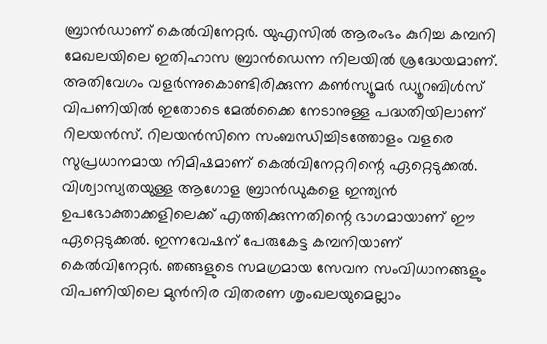ബ്രാന്‍ഡാണ് കെല്‍വിനേറ്റര്‍. യുഎസില്‍ ആരംഭം കുറിച്ച കമ്പനി മേഖലയിലെ ഇതിഹാസ ബ്രാന്‍ഡെന്ന നിലയില്‍ ശ്രദ്ധേയമാണ്. അതിവേഗം വളര്‍ന്നുകൊണ്ടിരിക്കുന്ന കണ്‍സ്യൂമര്‍ ഡ്യൂറബിള്‍സ് വിപണിയില്‍ ഇതോടെ മേല്‍ക്കൈ നേടാനുള്ള പദ്ധതിയിലാണ് റിലയന്‍സ്. റിലയന്‍സിനെ സംബന്ധിച്ചിടത്തോളം വളരെ സുപ്രധാനമായ നിമിഷമാണ് കെല്‍വിനേറ്ററിന്റെ ഏറ്റെടുക്കല്‍. വിശ്വാസ്യതയുള്ള ആഗോള ബ്രാന്‍ഡുകളെ ഇന്ത്യന്‍ ഉപഭോക്താക്കളിലെക്ക് എത്തിക്കുന്നതിന്റെ ഭാഗമായാണ് ഈ ഏറ്റെടുക്കല്‍. ഇന്നവേഷന് പേരുകേട്ട കമ്പനിയാണ് കെല്‍വിനേറ്റര്‍. ഞങ്ങളുടെ സമഗ്രമായ സേവന സംവിധാനങ്ങളും വിപണിയിലെ മുന്‍നിര വിതരണ ശൃംഖലയുമെല്ലാം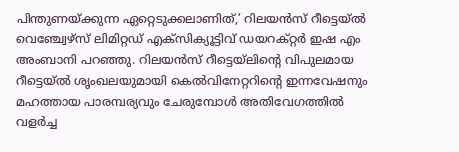പിന്തുണയ്ക്കുന്ന ഏറ്റെടുക്കലാണിത്,’ റിലയന്‍സ് റീട്ടെയ്ല്‍ വെഞ്ച്വേഴ്‌സ് ലിമിറ്റഡ് എക്‌സിക്യൂട്ടിവ് ഡയറക്റ്റര്‍ ഇഷ എം അംബാനി പറഞ്ഞു. റിലയന്‍സ് റീട്ടെയ്‌ലിന്റെ വിപുലമായ റീട്ടെയ്ല്‍ ശൃംഖലയുമായി കെല്‍വിനേറ്ററിന്റെ ഇന്നവേഷനും മഹത്തായ പാരമ്പര്യവും ചേരുമ്പോള്‍ അതിവേഗത്തില്‍ വളര്‍ച്ച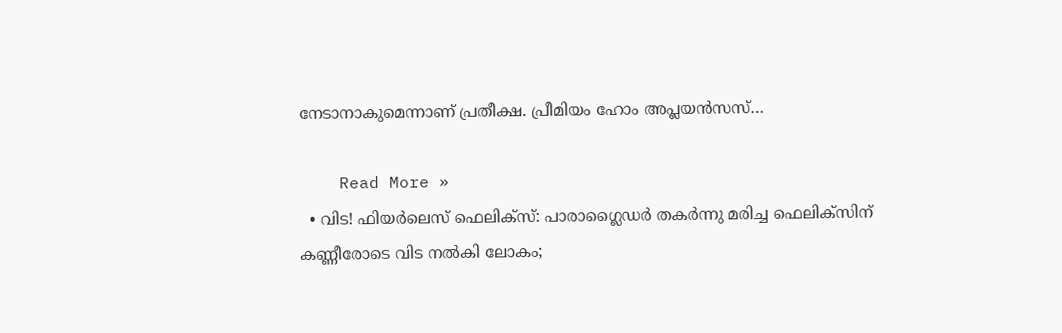നേടാനാകുമെന്നാണ് പ്രതീക്ഷ. പ്രീമിയം ഹോം അപ്ലയന്‍സസ്…

    Read More »
  • വിട! ഫിയര്‍ലെസ് ഫെലിക്‌സ്: പാരാഗ്ലൈഡര്‍ തകര്‍ന്നു മരിച്ച ഫെലിക്‌സിന് കണ്ണീരോടെ വിട നല്‍കി ലോകം;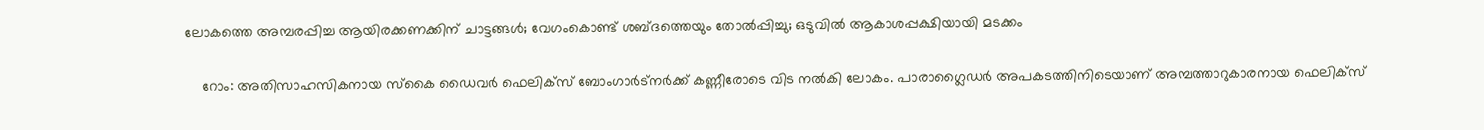ലോകത്തെ അമ്പരപ്പിച്ച ആയിരക്കണക്കിന് ചാട്ടങ്ങള്‍; വേഗംകൊണ്ട് ശബ്ദത്തെയും തോല്‍പ്പിച്ചു; ഒടുവില്‍ ആകാശപ്പക്ഷിയായി മടക്കം

    റോം: അതിസാഹസികനായ സ്‌കൈ ഡൈവര്‍ ഫെലിക്‌സ് ബോംഗാര്‍ട്‌നര്‍ക്ക് കണ്ണീരോടെ വിട നല്‍കി ലോകം. പാരാഗ്ലൈഡര്‍ അപകടത്തിനിടെയാണ് അമ്പത്താറുകാരനായ ഫെലിക്‌സ്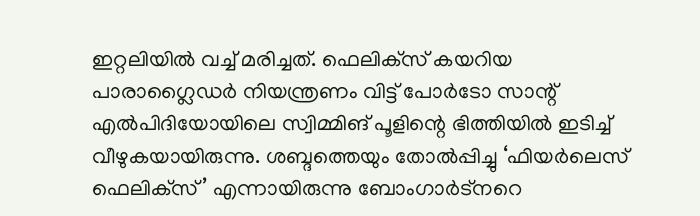ഇറ്റലിയില്‍ വച്ച് മരിച്ചത്. ഫെലിക്‌സ് കയറിയ പാരാഗ്ലൈഡര്‍ നിയന്ത്രണം വിട്ട് പോര്‍ടോ സാന്റ് എല്‍പിദിയോയിലെ സ്വിമ്മിങ് പൂളിന്റെ ഭിത്തിയില്‍ ഇടിച്ച് വീഴുകയായിരുന്നു. ശബ്ദത്തെയും തോല്‍പ്പിച്ചു ‘ഫിയര്‍ലെസ് ഫെലിക്‌സ്’ എന്നായിരുന്നു ബോംഗാര്‍ട്‌നറെ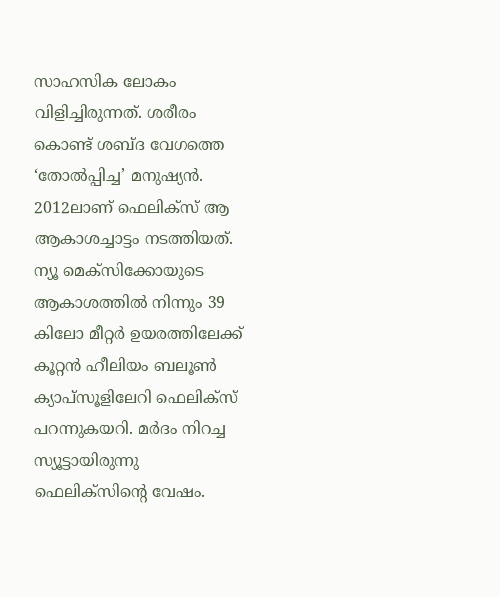സാഹസിക ലോകം വിളിച്ചിരുന്നത്. ശരീരം കൊണ്ട് ശബ്ദ വേഗത്തെ ‘തോല്‍പ്പിച്ച’ മനുഷ്യന്‍. 2012ലാണ് ഫെലിക്‌സ് ആ ആകാശച്ചാട്ടം നടത്തിയത്. ന്യൂ മെക്‌സിക്കോയുടെ ആകാശത്തില്‍ നിന്നും 39 കിലോ മീറ്റര്‍ ഉയരത്തിലേക്ക് കൂറ്റന്‍ ഹീലിയം ബലൂണ്‍ ക്യാപ്‌സൂളിലേറി ഫെലിക്‌സ് പറന്നുകയറി. മര്‍ദം നിറച്ച സ്യൂട്ടായിരുന്നു ഫെലിക്‌സിന്റെ വേഷം.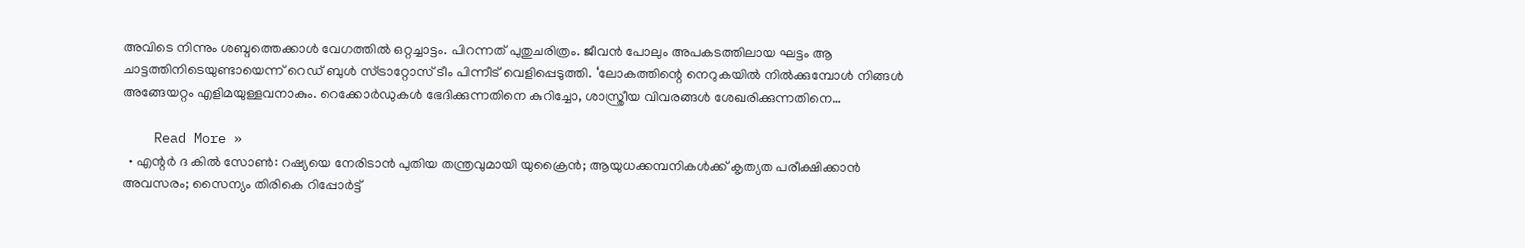അവിടെ നിന്നും ശബ്ദത്തെക്കാള്‍ വേഗത്തില്‍ ഒറ്റച്ചാട്ടം. പിറന്നത് പുതുചരിത്രം. ജീവന്‍ പോലും അപകടത്തിലായ ഘട്ടം ആ ചാട്ടത്തിനിടെയുണ്ടായെന്ന് റെഡ് ബുള്‍ സ്ട്രാറ്റോസ് ടീം പിന്നീട് വെളിപ്പെടുത്തി. ‘ലോകത്തിന്റെ നെറുകയില്‍ നില്‍ക്കുമ്പോള്‍ നിങ്ങള്‍ അങ്ങേയറ്റം എളിമയുള്ളവനാകും. റെക്കോര്‍ഡുകള്‍ ഭേദിക്കുന്നതിനെ കുറിച്ചോ, ശാസ്ത്രീയ വിവരങ്ങള്‍ ശേഖരിക്കുന്നതിനെ…

    Read More »
  • എന്റര്‍ ദ കില്‍ സോണ്‍: റഷ്യയെ നേരിടാന്‍ പുതിയ തന്ത്രവുമായി യുക്രൈന്‍; ആയുധക്കമ്പനികള്‍ക്ക് കൃത്യത പരീക്ഷിക്കാന്‍ അവസരം; സൈന്യം തിരികെ റിപ്പോര്‍ട്ട്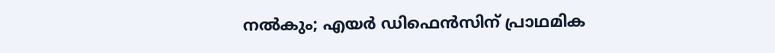നല്‍കും; എയര്‍ ഡിഫെന്‍സിന് പ്രാഥമിക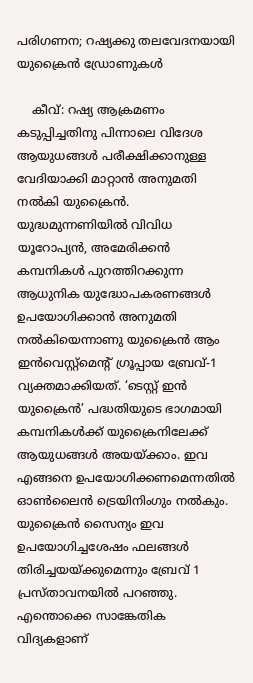പരിഗണന; റഷ്യക്കു തലവേദനയായി യുക്രൈന്‍ ഡ്രോണുകള്‍

    കീവ്: റഷ്യ ആക്രമണം കടുപ്പിച്ചതിനു പിന്നാലെ വിദേശ ആയുധങ്ങള്‍ പരീക്ഷിക്കാനുള്ള വേദിയാക്കി മാറ്റാന്‍ അനുമതി നല്‍കി യുക്രൈന്‍. യുദ്ധമുന്നണിയില്‍ വിവിധ യൂറോപ്യന്‍, അമേരിക്കന്‍ കമ്പനികള്‍ പുറത്തിറക്കുന്ന ആധുനിക യുദ്ധോപകരണങ്ങള്‍ ഉപയോഗിക്കാന്‍ അനുമതി നല്‍കിയെന്നാണു യുക്രൈന്‍ ആം ഇന്‍വെസ്റ്റ്‌മെന്റ് ഗ്രൂപ്പായ ബ്രേവ്-1 വ്യക്തമാക്കിയത്. ‘ടെസ്റ്റ് ഇന്‍ യുക്രൈന്‍’ പദ്ധതിയുടെ ഭാഗമായി കമ്പനികള്‍ക്ക് യുക്രൈനിലേക്ക് ആയുധങ്ങള്‍ അയയ്ക്കാം. ഇവ എങ്ങനെ ഉപയോഗിക്കണമെന്നതില്‍ ഓണ്‍ലൈന്‍ ട്രെയിനിംഗും നല്‍കും. യുക്രൈന്‍ സൈന്യം ഇവ ഉപയോഗിച്ചശേഷം ഫലങ്ങള്‍ തിരിച്ചയയ്ക്കുമെന്നും ബ്രേവ് 1 പ്രസ്താവനയില്‍ പറഞ്ഞു. എന്തൊക്കെ സാങ്കേതിക വിദ്യകളാണ്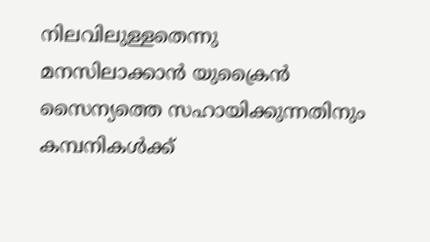നിലവിലുള്ളതെന്നു മനസിലാക്കാന്‍ യുക്രൈന്‍ സൈന്യത്തെ സഹായിക്കുന്നതിനും കമ്പനികള്‍ക്ക്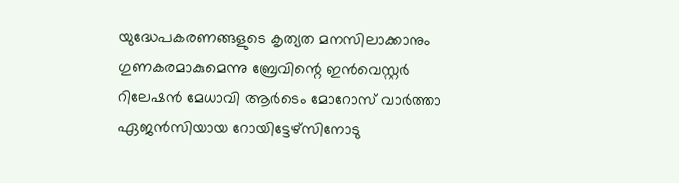യുദ്ധേപകരണങ്ങളുടെ കൃത്യത മനസിലാക്കാനും ഗുണകരമാകുമെന്നു ബ്രേവിന്റെ ഇന്‍വെസ്റ്റര്‍ റിലേഷന്‍ മേധാവി ആര്‍ടെം മോറോസ് വാര്‍ത്താ ഏജന്‍സിയായ റോയിട്ടേഴ്‌സിനോടു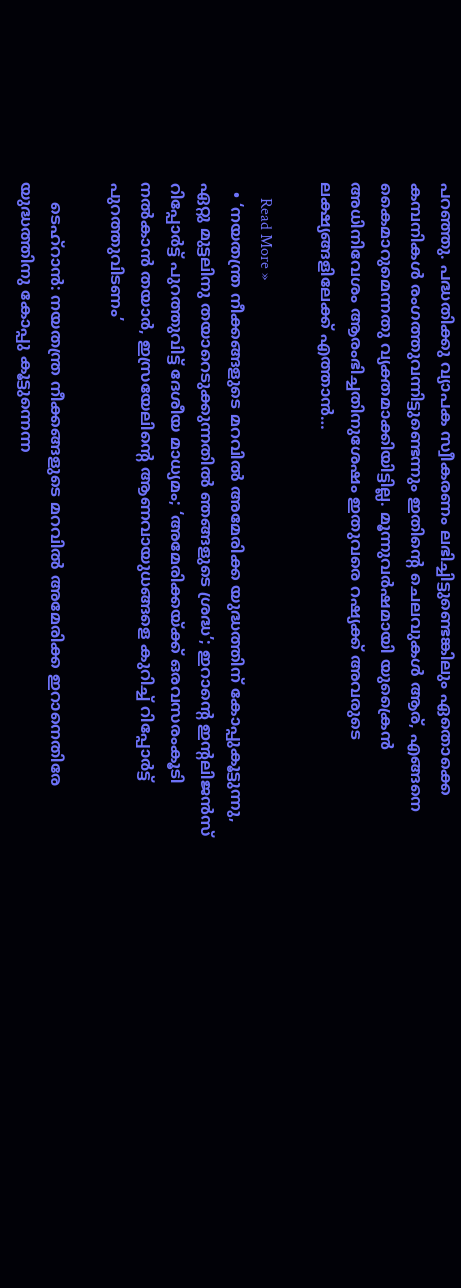പറഞ്ഞു. പദ്ധതിക്കു വ്യാപക സ്വീകരണം ലഭിച്ചിട്ടുണ്ടെങ്കിലും ഏതൊക്കെ കമ്പനികള്‍ രംഗത്തുവന്നിട്ടുണ്ടെന്നും ഇതിന്റെ ചെലവുകള്‍ ആര്, എങ്ങനെ കൈമാറുമെന്നതു വ്യക്തമാക്കിയിട്ടില്ല. മൂന്നുവര്‍ഷമായി യുക്രൈന്‍ അധിനിവേശം ആരംഭിച്ചതിനുശേഷം ഇതുവരെ റഷ്യക്ക് അവരുടെ ലക്ഷ്യങ്ങളിലേക്ക് എത്താന്‍…

    Read More »
  • ‘നയതന്ത്ര നീക്കങ്ങളുടെ മറവില്‍ അമേരിക്ക യുദ്ധത്തിന് കോപ്പുകൂട്ടുന്നു, ഏറ്റു മുട്ടലിനു തയാറെടുക്കുന്നതില്‍ ഞങ്ങളുടെ ശ്രദ്ധ’; ഇറാന്റെ ഇന്റലിജന്‍സ് റിപ്പോര്‍ട്ട് പുറത്തുവിട്ട് ദേശീയ മാധ്യമം; ‘അമേരിക്കയ്ക്ക് ഒരവസരംകൂടി നല്‍കാന്‍ തയാര്‍, ഇസ്രയേലിന്റെ ആണവായുധങ്ങളെ കുറിച്ച് റിപ്പോര്‍ട്ട് പുറത്തുവിടണം’

    ടെഹ്‌റാന്‍: നയതന്ത്ര നീക്കങ്ങളുടെ മറവില്‍ അമേരിക്ക ഇറാനെതിരേ യുദ്ധത്തിനു കോപ്പു കൂട്ടുന്നെന്ന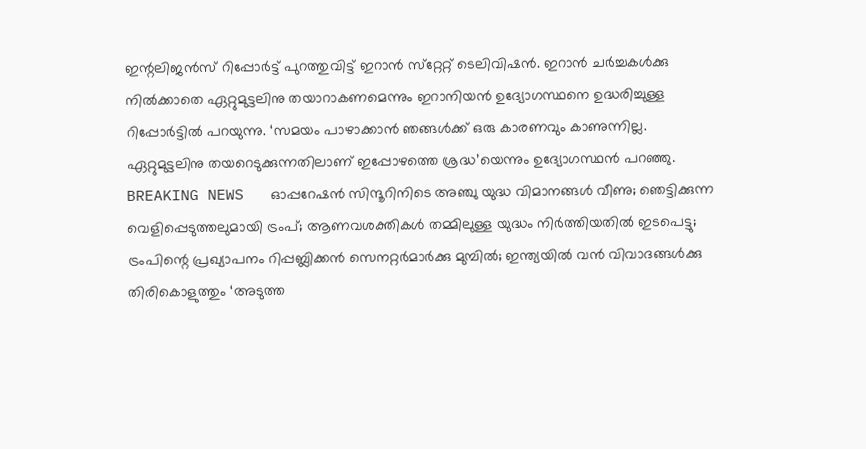ഇന്റലിജന്‍സ് റിപ്പോര്‍ട്ട് പുറത്തുവിട്ട് ഇറാന്‍ സ്‌റ്റേറ്റ് ടെലിവിഷന്‍. ഇറാന്‍ ചര്‍ച്ചകള്‍ക്കു നില്‍ക്കാതെ ഏറ്റുമുട്ടലിനു തയാറാകണമെന്നും ഇറാനിയന്‍ ഉദ്യോഗസ്ഥനെ ഉദ്ധരിച്ചുള്ള റിപ്പോര്‍ട്ടില്‍ പറയുന്നു. ‘സമയം പാഴാക്കാന്‍ ഞങ്ങള്‍ക്ക് ഒരു കാരണവും കാണുന്നില്ല. ഏറ്റുമുട്ടലിനു തയറെടുക്കുന്നതിലാണ് ഇപ്പോഴത്തെ ശ്രദ്ധ’യെന്നും ഉദ്യോഗസ്ഥന്‍ പറഞ്ഞു. BREAKING NEWS   ഓപ്പറേഷന്‍ സിന്ദൂറിനിടെ അഞ്ചു യുദ്ധ വിമാനങ്ങള്‍ വീണു; ഞെട്ടിക്കുന്ന വെളിപ്പെടുത്തലുമായി ട്രംപ്; ആണവശക്തികള്‍ തമ്മിലുള്ള യുദ്ധം നിര്‍ത്തിയതില്‍ ഇടപെട്ടു; ട്രംപിന്റെ പ്രഖ്യാപനം റിപ്പബ്ലിക്കന്‍ സെനറ്റര്‍മാര്‍ക്കു മുമ്പില്‍; ഇന്ത്യയില്‍ വന്‍ വിവാദങ്ങള്‍ക്കു തിരികൊളുത്തും ‘അടുത്ത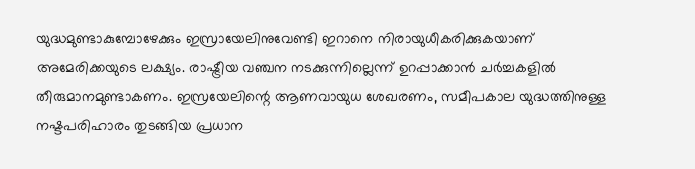യുദ്ധമുണ്ടാകുമ്പോഴേക്കും ഇസ്രായേലിനുവേണ്ടി ഇറാനെ നിരായുധീകരിക്കുകയാണ് അമേരിക്കയുടെ ലക്ഷ്യം. രാഷ്ട്രീയ വഞ്ചന നടക്കുന്നില്ലെന്ന് ഉറപ്പാക്കാന്‍ ചര്‍ച്ചകളില്‍ തീരുമാനമുണ്ടാകണം. ഇസ്രയേലിന്റെ ആണവായുധ ശേഖരണം, സമീപകാല യുദ്ധത്തിനുള്ള നഷ്ടപരിഹാരം തുടങ്ങിയ പ്രധാന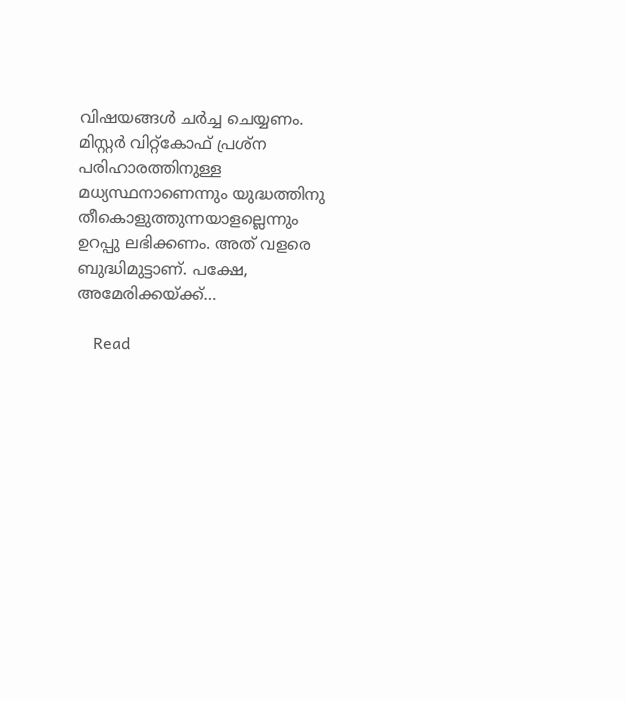വിഷയങ്ങള്‍ ചര്‍ച്ച ചെയ്യണം. മിസ്റ്റര്‍ വിറ്റ്‌കോഫ് പ്രശ്‌ന പരിഹാരത്തിനുള്ള മധ്യസ്ഥനാണെന്നും യുദ്ധത്തിനു തീകൊളുത്തുന്നയാളല്ലെന്നും ഉറപ്പു ലഭിക്കണം. അത് വളരെ ബുദ്ധിമുട്ടാണ്. പക്ഷേ, അമേരിക്കയ്ക്ക്…

    Read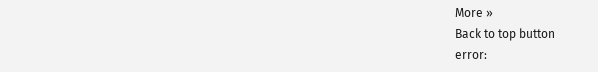More »
Back to top button
error: